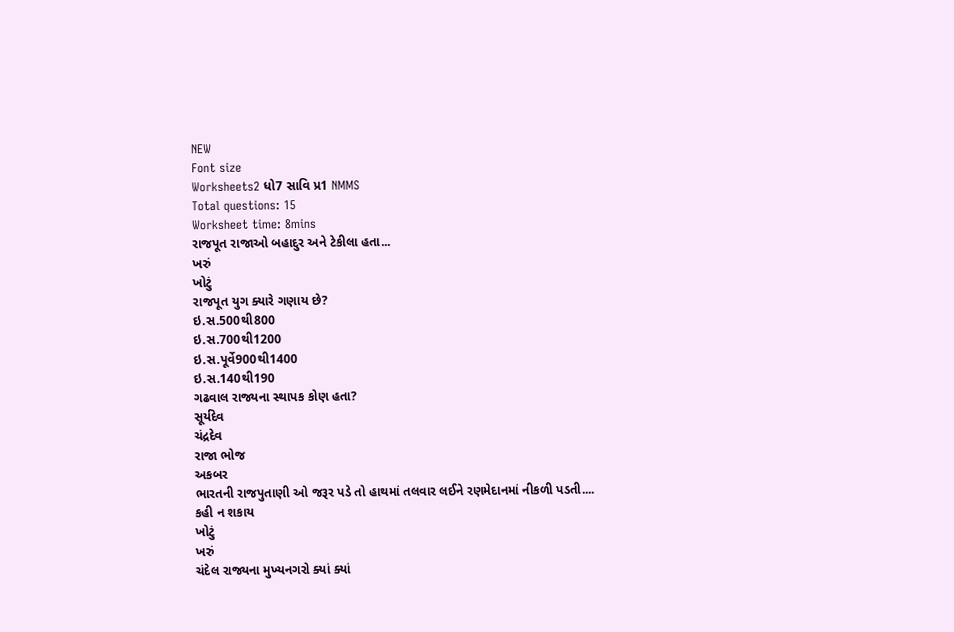NEW
Font size
Worksheets2 ધો7 સાવિ પ્ર1 NMMS
Total questions: 15
Worksheet time: 8mins
રાજપૂત રાજાઓ બહાદુર અને ટેકીલા હતા...
ખરું
ખોટું
રાજપૂત યુગ ક્યારે ગણાય છે?
ઇ.સ.500થી800
ઇ.સ.700થી1200
ઇ.સ.પૂર્વે900થી1400
ઇ.સ.140થી190
ગઢવાલ રાજ્યના સ્થાપક કોણ હતા?
સૂર્યદેવ
ચંદ્રદેવ
રાજા ભોજ
અકબર
ભારતની રાજપુતાણી ઓ જરૂર પડે તો હાથમાં તલવાર લઈને રણમેદાનમાં નીકળી પડતી....
કહી ન શકાય
ખોટું
ખરું
ચંદેલ રાજ્યના મુખ્યનગરો ક્યાં ક્યાં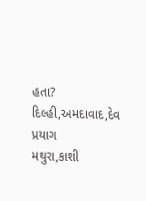હતા?
દિલ્હી,અમદાવાદ,દેવ પ્રયાગ
મથુરા,કાશી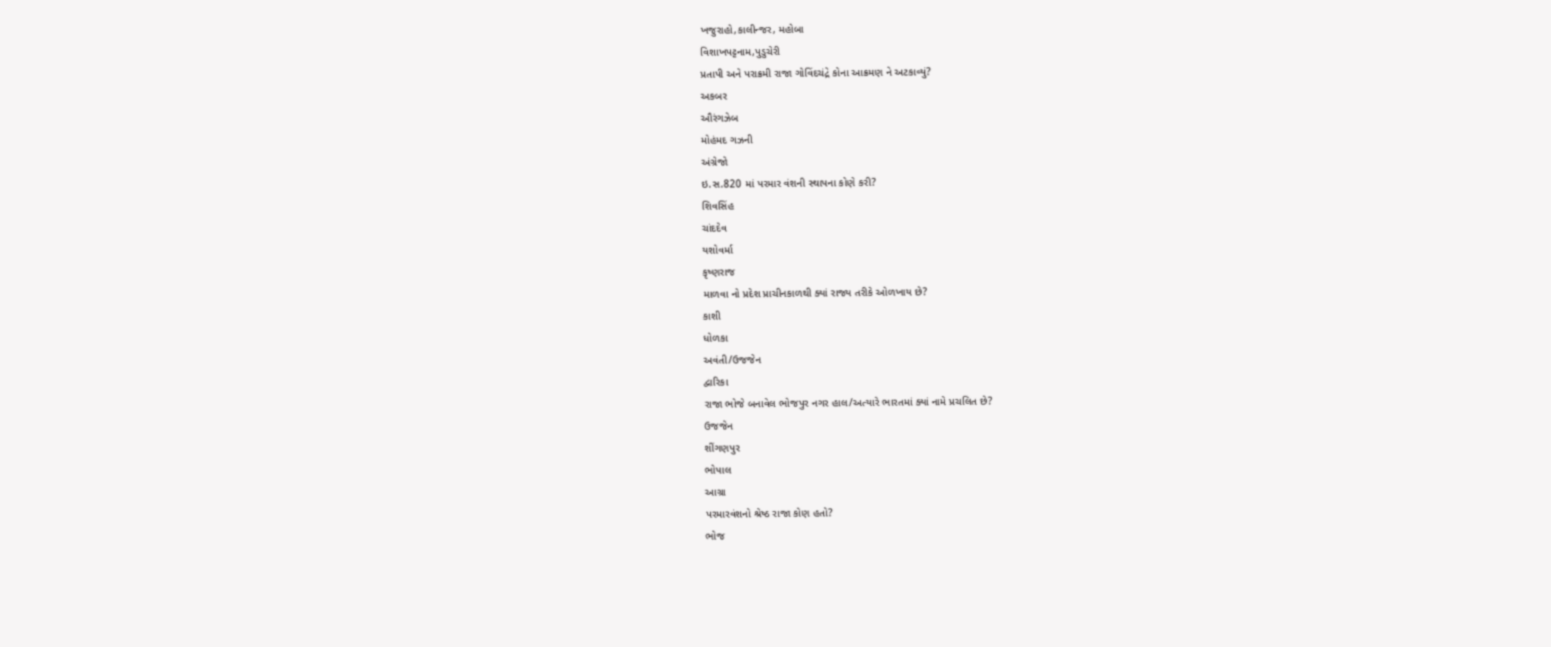ખજુરાહો,કાલીન્જર, મહોબા
વિશાખપટ્ટનામ,પુડુચેરી
પ્રતાપી અને પરાક્રમી રાજા ગોવિંદચંદ્રે કોના આક્રમણ ને અટકાવ્યું?
અકબર
ઔરંગઝેબ
મોહંમદ ગઝની
અંગ્રેજો
ઇ.સ.820 માં પરમાર વંશની સ્થાપના કોણે કરી?
શિવસિંહ
ચાંદદેવ
યશોવર્મા
કૃષ્ણરાજ
માળવા નો પ્રદેશ પ્રાચીનકાળથી ક્યાં રાજ્ય તરીકે ઓળખાય છે?
કાશી
ધોળકા
અવંતી/ઉજજેન
દ્વારિકા
રાજા ભોજે બનાવેલ ભોજપુર નગર હાલ/અત્યારે ભારતમાં ક્યાં નામે પ્રચલિત છે?
ઉજજેન
શીંગણપુર
ભોપાલ
આગ્રા
પરમારવંશનો શ્રેષ્ઠ રાજા કોણ હતો?
ભોજ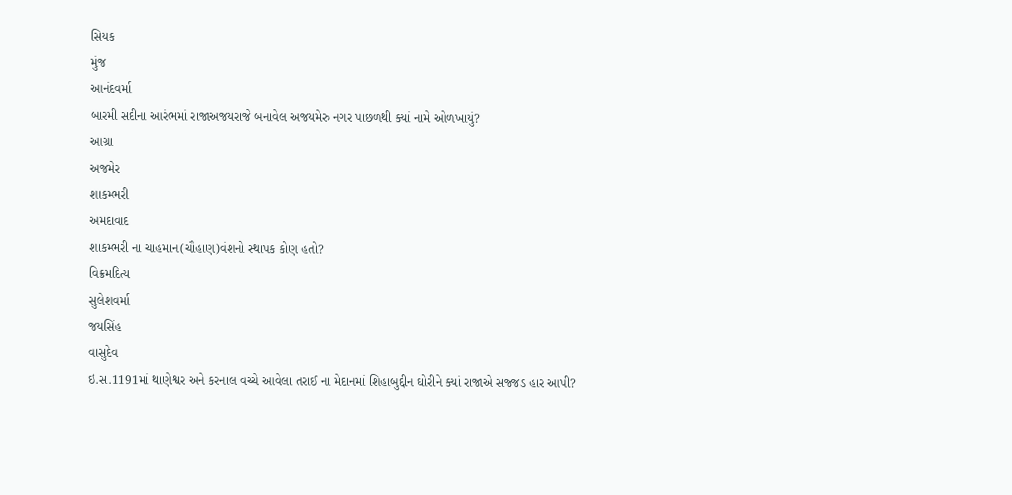સિયક
મુંજ
આનંદવર્મા
બારમી સદીના આરંભમાં રાજાઅજયરાજે બનાવેલ અજયમેરુ નગર પાછળથી ક્યાં નામે ઓળખાયું?
આગ્રા
અજમેર
શાકમ્ભરી
અમદાવાદ
શાકમ્ભરી ના ચાહમાન(ચૌહાણ)વંશનો સ્થાપક કોણ હતો?
વિક્રમદિત્ય
સુલેશવર્મા
જયસિંહ
વાસુદેવ
ઇ.સ.1191માં થાણેશ્વર અને કરનાલ વચ્ચે આવેલા તરાઈ ના મેદાનમાં શિહાબુદ્દીન ઘોરીને ક્યાં રાજાએ સજ્જડ હાર આપી?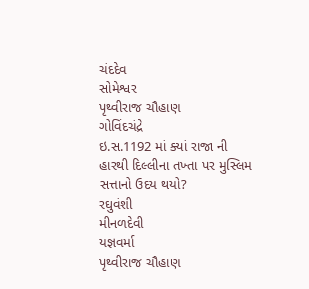ચંદદેવ
સોમેશ્વર
પૃથ્વીરાજ ચૌહાણ
ગોવિંદચંદ્રે
ઇ.સ.1192 માં ક્યાં રાજા ની હારથી દિલ્લીના તખ્તા પર મુસ્લિમ સત્તાનો ઉદય થયો?
રઘુવંશી
મીનળદેવી
યજ્ઞવર્મા
પૃથ્વીરાજ ચૌહાણ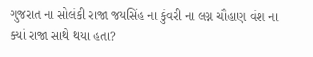ગુજરાત ના સોલંકી રાજા જયસિંહ ના કુંવરી ના લગ્ન ચૌહાણ વંશ ના ક્યાં રાજા સાથે થયા હતા?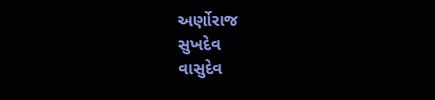અર્ણોરાજ
સુખદેવ
વાસુદેવ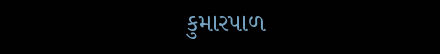કુમારપાળ